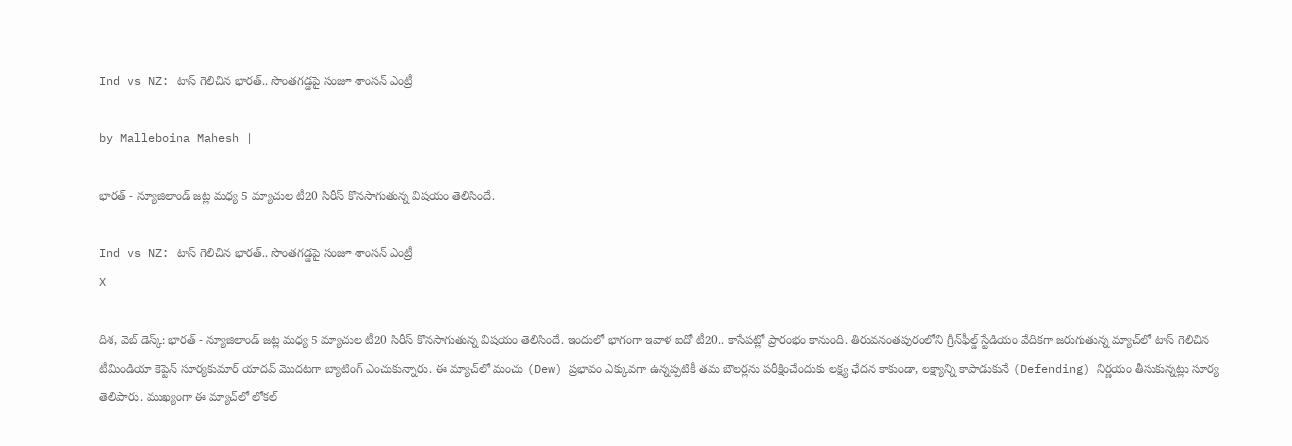Ind vs NZ: టాస్ గెలిచిన భారత్.. సొంతగడ్డపై సంజూ శాంసన్ ఎంట్రీ

by Malleboina Mahesh |

భారత్ - న్యూజిలాండ్ జట్ల మధ్య 5 మ్యాచుల టీ20 సిరీస్ కొనసాగుతున్న విషయం తెలిసిందే.

Ind vs NZ: టాస్ గెలిచిన భారత్.. సొంతగడ్డపై సంజూ శాంసన్ ఎంట్రీ
X

దిశ, వెబ్ డెస్క్: భారత్ - న్యూజిలాండ్ జట్ల మధ్య 5 మ్యాచుల టీ20 సిరీస్ కొనసాగుతున్న విషయం తెలిసిందే. ఇందులో భాగంగా ఇవాళ ఐదో టీ20.. కాసేపట్లో ప్రారంభం కానుంది. తిరువనంతపురంలోని గ్రీన్‌ఫీల్డ్ స్టేడియం వేదికగా జరుగుతున్న మ్యాచ్‌లో టాస్ గెలిచిన టీమిండియా కెప్టెన్ సూర్యకుమార్ యాదవ్ మొదటగా బ్యాటింగ్ ఎంచుకున్నారు. ఈ మ్యాచ్‌లో మంచు (Dew) ప్రభావం ఎక్కువగా ఉన్నప్పటికీ తమ బౌలర్లను పరీక్షించేందుకు లక్ష్య ఛేదన కాకుండా, లక్ష్యాన్ని కాపాడుకునే (Defending) నిర్ణయం తీసుకున్నట్లు సూర్య తెలిపారు. ముఖ్యంగా ఈ మ్యాచ్‌లో లోకల్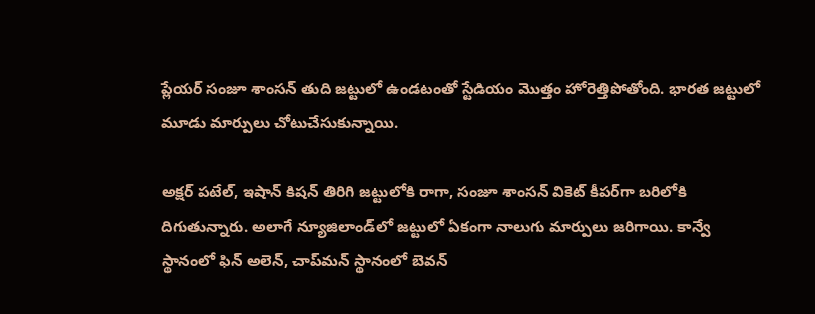ప్లేయర్ సంజూ శాంసన్ తుది జట్టులో ఉండటంతో స్టేడియం మొత్తం హోరెత్తిపోతోంది. భారత జట్టులో మూడు మార్పులు చోటుచేసుకున్నాయి.

అక్షర్ పటేల్, ఇషాన్ కిషన్ తిరిగి జట్టులోకి రాగా, సంజూ శాంసన్ వికెట్ కీపర్‌గా బరిలోకి దిగుతున్నారు. అలాగే న్యూజిలాండ్‌లో జట్టులో ఏకంగా నాలుగు మార్పులు జరిగాయి. కాన్వే స్థానంలో ఫిన్ అలెన్, చాప్‌మన్ స్థానంలో బెవన్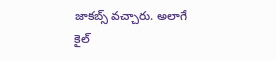జాకబ్స్ వచ్చారు. అలాగే కైల్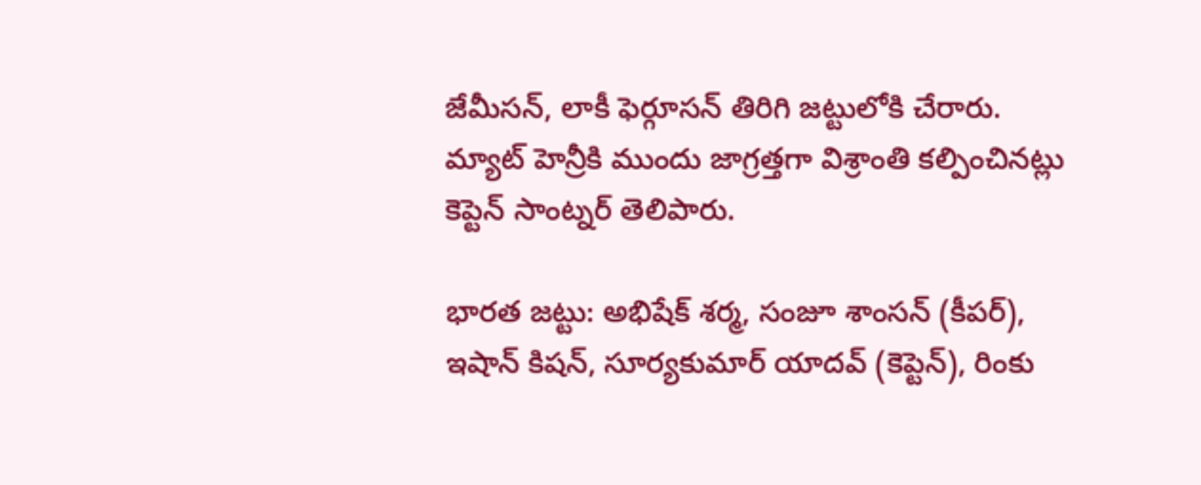జేమీసన్, లాకీ ఫెర్గూసన్ తిరిగి జట్టులోకి చేరారు. మ్యాట్ హెన్రీకి ముందు జాగ్రత్తగా విశ్రాంతి కల్పించినట్లు కెప్టెన్ సాంట్నర్ తెలిపారు.

భారత జట్టు: అభిషేక్ శర్మ, సంజూ శాంసన్ (కీపర్), ఇషాన్ కిషన్, సూర్యకుమార్ యాదవ్ (కెప్టెన్), రింకు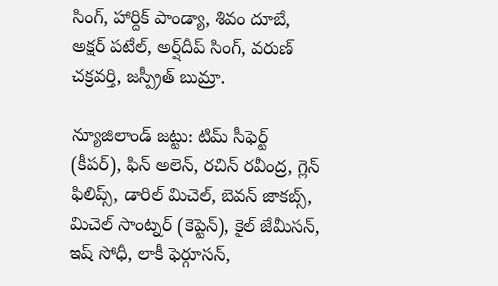సింగ్, హార్దిక్ పాండ్యా, శివం దూబే, అక్షర్ పటేల్, అర్ష్‌దీప్ సింగ్, వరుణ్ చక్రవర్తి, జస్ప్రీత్ బుమ్రా.

న్యూజిలాండ్ జట్టు: టిమ్ సీఫెర్ట్ (కీపర్), ఫిన్ అలెన్, రచిన్ రవీంద్ర, గ్లెన్ ఫిలిప్స్, డారిల్ మిచెల్, బెవన్ జాకబ్స్, మిచెల్ సాంట్నర్ (కెప్టెన్), కైల్ జేమీసన్, ఇష్ సోధీ, లాకీ ఫెర్గూసన్,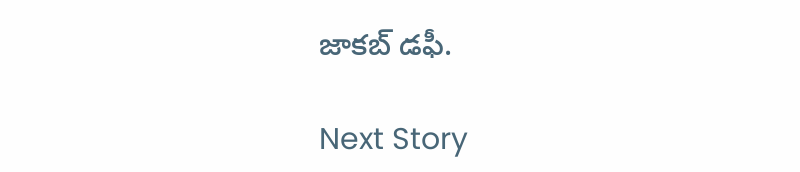జాకబ్ డఫీ.

Next Story